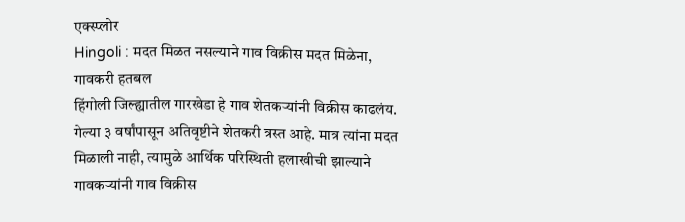एक्स्प्लोर
Hingoli : मदत मिळत नसल्याने गाव विक्रीस मदत मिळेना, गावकरी हतबल
हिंगोली जिल्ह्यातील गारखेडा हे गाव शेतकऱ्यांनी विक्रीस काढलंय. गेल्या ३ वर्षांपासून अतिवृष्टीने शेतकरी त्रस्त आहे. मात्र त्यांना मदत मिळाली नाही, त्यामुळे आर्थिक परिस्थिती हलाखीची झाल्याने गावकऱ्यांनी गाव विक्रीस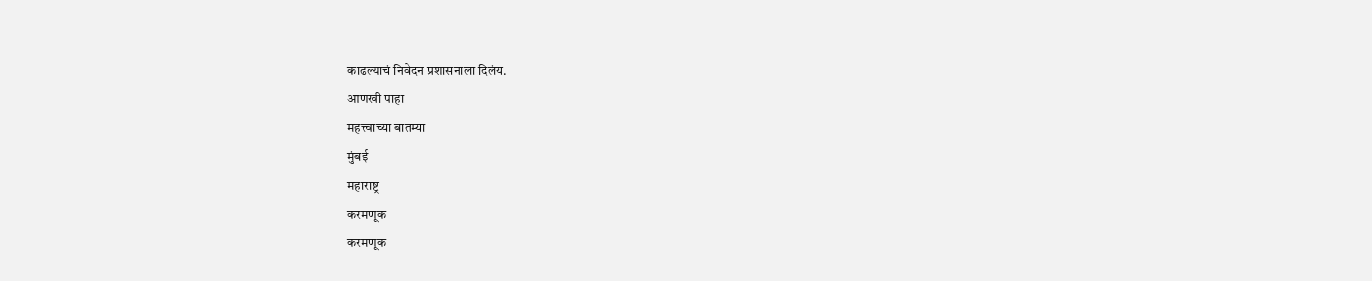काढल्याचं निवेदन प्रशासनाला दिलंय.
आणखी पाहा
महत्त्वाच्या बातम्या
मुंबई
महाराष्ट्र
करमणूक
करमणूक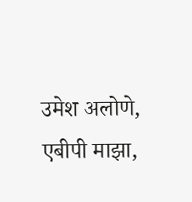उमेश अलोणे, एबीपी माझा,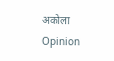अकोला
Opinion